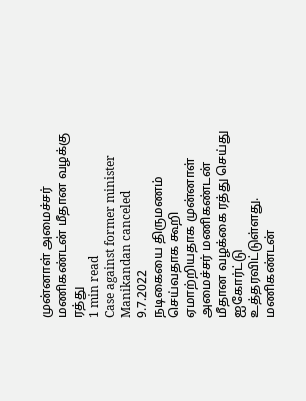முன்னாள் அமைச்சர் மணிகண்டன் மீதான வழக்கு ரத்து
1 min read
Case against former minister Manikandan canceled
9.7.2022
நடிகையை திருமணம் செய்வதாக கூறி ஏமாற்றியதாக முன்னாள் அமைச்சர் மணிகண்டன் மீதான வழக்கை ரத்து செய்து ஐகோர்ட்டு உத்தரவிட்டுள்ளது.
மணிகண்டன்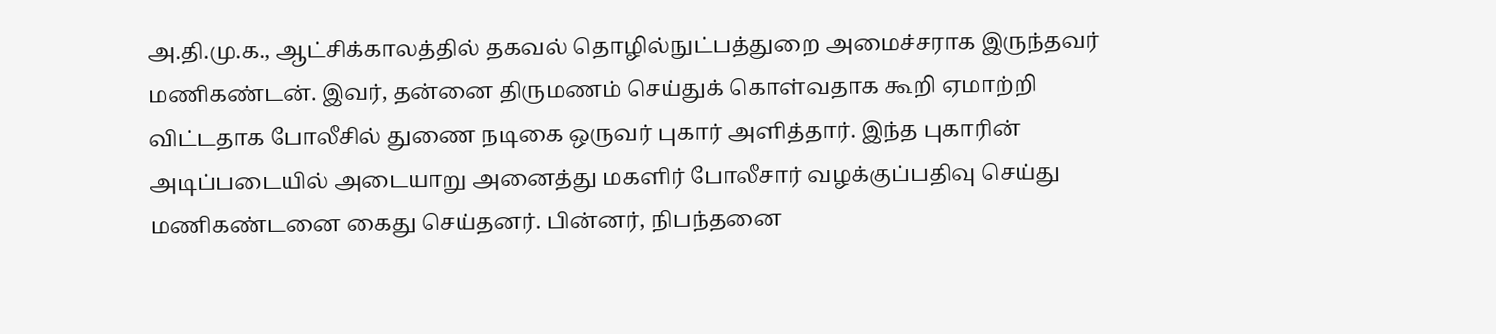அ.தி.மு.க., ஆட்சிக்காலத்தில் தகவல் தொழில்நுட்பத்துறை அமைச்சராக இருந்தவர் மணிகண்டன். இவர், தன்னை திருமணம் செய்துக் கொள்வதாக கூறி ஏமாற்றி விட்டதாக போலீசில் துணை நடிகை ஒருவர் புகார் அளித்தார். இந்த புகாரின் அடிப்படையில் அடையாறு அனைத்து மகளிர் போலீசார் வழக்குப்பதிவு செய்து மணிகண்டனை கைது செய்தனர். பின்னர், நிபந்தனை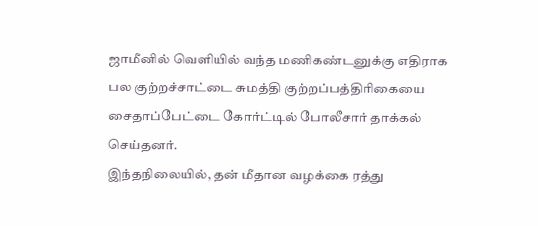ஜாமீனில் வெளியில் வந்த மணிகண்டனுக்கு எதிராக பல குற்றச்சாட்டை சுமத்தி குற்றப்பத்திரிகையை சைதாப்பேட்டை கோர்ட்டில் போலீசார் தாக்கல் செய்தனர்.
இந்தநிலையில், தன் மீதான வழக்கை ரத்து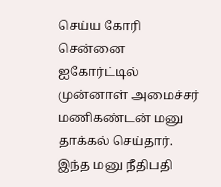செய்ய கோரி சென்னை ஐகோர்ட்டில் முன்னாள் அமைச்சர் மணிகண்டன் மனு தாக்கல் செய்தார். இந்த மனு நீதிபதி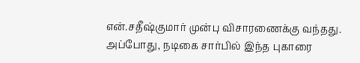என்.சதீஷ்குமார் முன்பு விசாரணைக்கு வந்தது. அப்போது, நடிகை சார்பில் இந்த புகாரை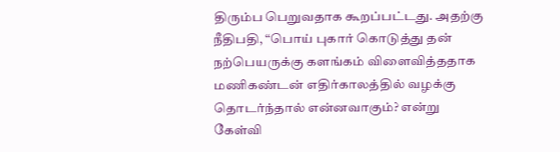திரும்ப பெறுவதாக கூறப்பட்டது. அதற்கு நீதிபதி, “பொய் புகார் கொடுத்து தன் நற்பெயருக்கு களங்கம் விளைவித்ததாக மணிகண்டன் எதிர்காலத்தில் வழக்கு தொடர்ந்தால் என்னவாகும்? என்று கேள்வி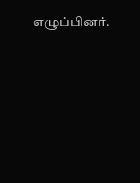எழுப்பினர்.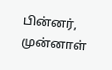பின்னர், முன்னாள்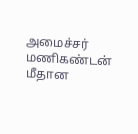அமைச்சர் மணிகண்டன் மீதான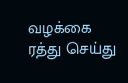வழக்கை ரத்து செய்து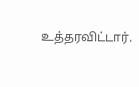உத்தரவிட்டார்.